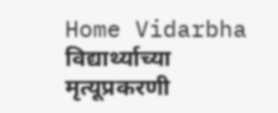Home Vidarbha विद्यार्थ्याच्या मृत्यूप्रकरणी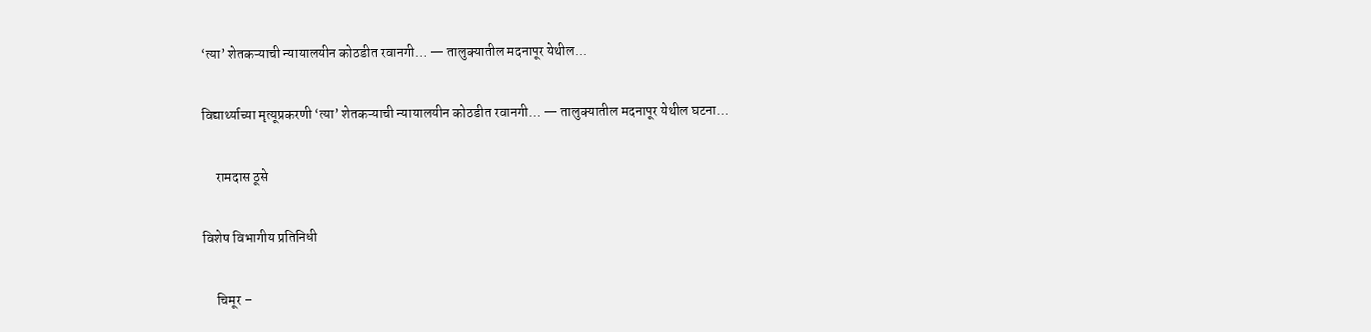‘त्या’ शेतकऱ्याची न्यायालयीन कोठडीत रवानगी… — तालुक्यातील मदनापूर येथील...

विद्यार्थ्याच्या मृत्यूप्रकरणी ‘त्या’ शेतकऱ्याची न्यायालयीन कोठडीत रवानगी… — तालुक्यातील मदनापूर येथील घटना…

     रामदास ठूसे

विशेष विभागीय प्रतिनिधी

     चिमूर –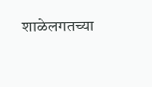शाळेलगतच्या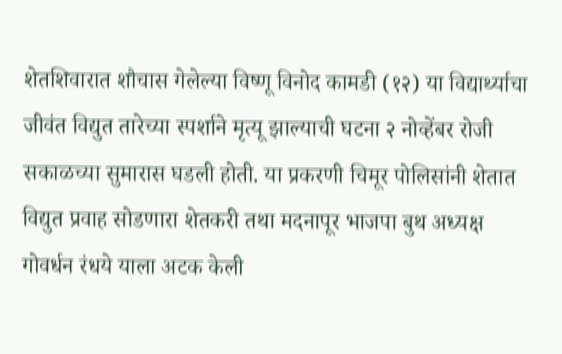शेतशिवारात शौचास गेलेल्या विष्णू विनोद कामडी (१२) या विद्यार्थ्याचा जीवंत विद्युत तारेच्या स्पर्शाने मृत्यू झाल्याची घटना २ नोव्हेंबर रोजी सकाळच्या सुमारास घडली होती. या प्रकरणी चिमूर पोलिसांनी शेतात विद्युत प्रवाह सोडणारा शेतकरी तथा मदनापूर भाजपा बुथ अध्यक्ष गोवर्धन रंधये याला अटक केली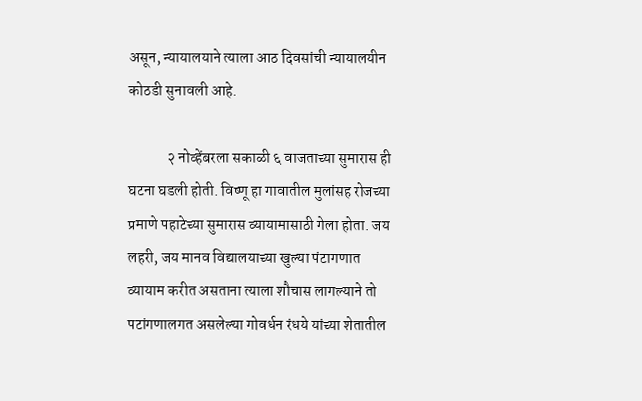असून, न्यायालयाने त्याला आठ दिवसांची न्यायालयीन कोठडी सुनावली आहे.

             २ नोव्हेंबरला सकाळी ६ वाजताच्या सुमारास ही घटना घडली होती. विष्णू हा गावातील मुलांसह रोजच्या प्रमाणे पहाटेच्या सुमारास व्यायामासाठी गेला होता. जय लहरी, जय मानव विद्यालयाच्या खुल्या पंटागणात व्यायाम करीत असताना त्याला शौचास लागल्याने तो पटांगणालगत असलेल्या गोवर्धन रंधये यांच्या शेतातील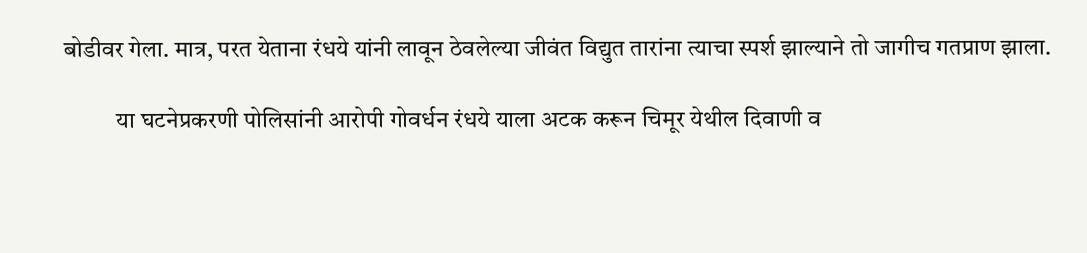बोडीवर गेला. मात्र, परत येताना रंधये यांनी लावून ठेवलेल्या जीवंत विद्युत तारांना त्याचा स्पर्श झाल्याने तो जागीच गतप्राण झाला.

           या घटनेप्रकरणी पोलिसांनी आरोपी गोवर्धन रंधये याला अटक करून चिमूर येथील दिवाणी व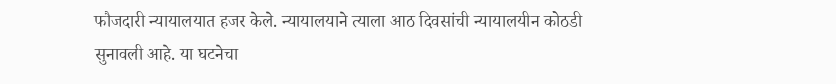फौजदारी न्यायालयात हजर केले. न्यायालयाने त्याला आठ दिवसांची न्यायालयीन कोठडी सुनावली आहे. या घटनेचा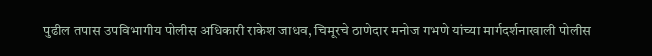पुढील तपास उपविभागीय पोलीस अधिकारी राकेश जाधव, चिमूरचे ठाणेदार मनोज गभणे यांच्या मार्गदर्शनाखाली पोलीस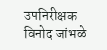उपनिरीक्षक विनोद जांभळे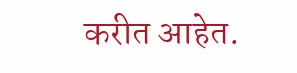करीत आहेत.